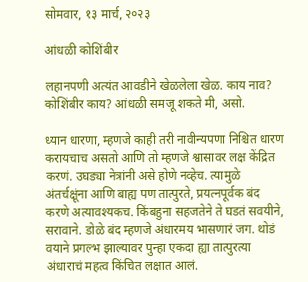सोमवार, १३ मार्च, २०२३

आंधळी कोशिंबीर

लहानपणी अत्यंत आवडीने खेळलेला खेळ. काय नाव? कोशिंबीर काय? आंधळी समजू शकते मी, असो.

ध्यान धारणा, म्हणजे काही तरी नावीन्यपणा निश्चित धारण करायचाच असतो आणि तो म्हणजे श्वासावर लक्ष केंद्रित करणं. उघड्या नेत्रांनी असे होणे नव्हेच. त्यामुळे अंतर्चक्षूंना आणि बाह्य पण तात्पुरते, प्रयत्नपूर्वक बंद करणे अत्यावश्यकच. किंबहुना सहजतेने ते घडतं सवयीने, सरावाने. डोळे बंद म्हणजे अंधारमय भासणारं जग. थोडं वयाने प्रगल्भ झाल्यावर पुन्हा एकदा ह्या तात्पुरत्या अंधाराचं महत्व किंचित लक्षात आलं.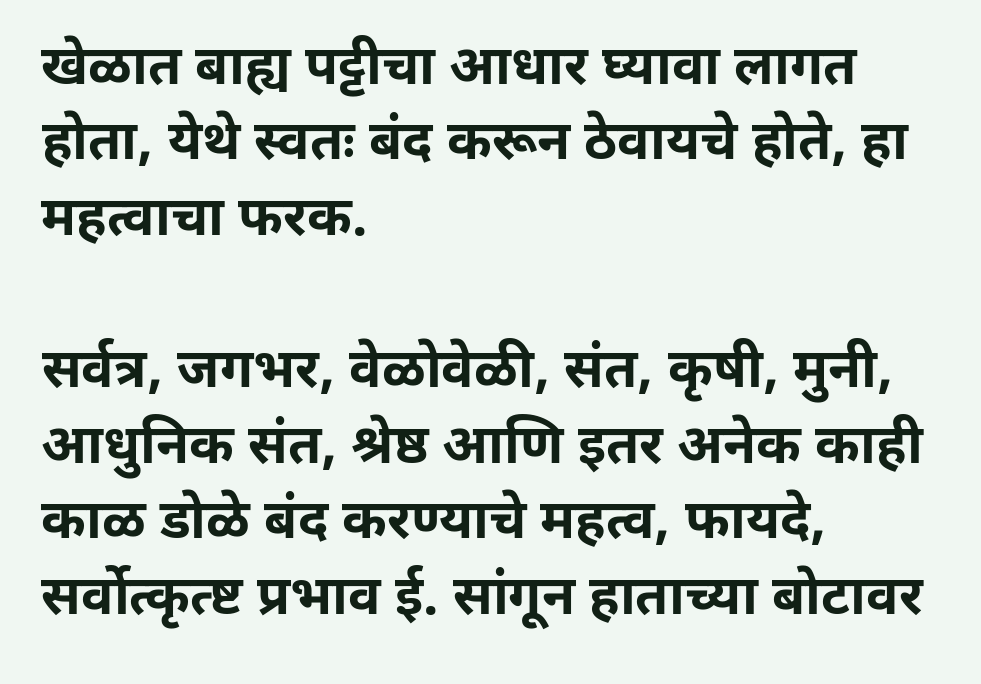खेळात बाह्य पट्टीचा आधार घ्यावा लागत होता, येथे स्वतः बंद करून ठेवायचे होते, हा महत्वाचा फरक.

सर्वत्र, जगभर, वेळोवेळी, संत, कृषी, मुनी, आधुनिक संत, श्रेष्ठ आणि इतर अनेक काही काळ डोळे बंद करण्याचे महत्व, फायदे, सर्वोत्कृत्ष्ट प्रभाव ई. सांगून हाताच्या बोटावर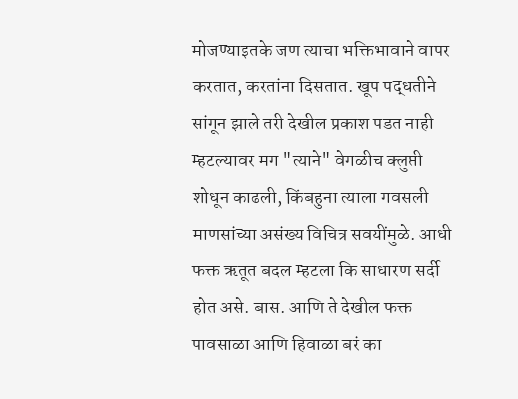मोजण्याइतके जण त्याचा भक्तिभावाने वापर करतात, करतांना दिसतात. खूप पद्धतीने सांगून झाले तरी देखील प्रकाश पडत नाही म्हटल्यावर मग "त्याने" वेगळीच क्लुप्ती शोधून काढली, किंबहुना त्याला गवसली माणसांच्या असंख्य विचित्र सवयींमुळे. आधी फक्त ऋतूत बदल म्हटला कि साधारण सर्दी होत असे. बास. आणि ते देखील फक्त पावसाळा आणि हिवाळा बरं का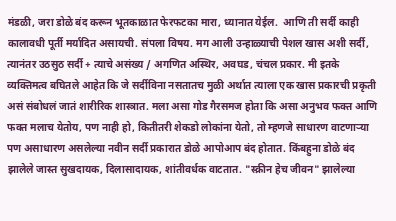मंडळी, जरा डोळे बंद करून भूतकाळात फेरफटका मारा, ध्यानात येईल.  आणि ती सर्दी काही कालावधी पूर्ती मर्यादित असायची. संपला विषय. मग आली उन्हाळ्याची पेशल खास अशी सर्दी, त्यानंतर उठसुठ सर्दी + त्याचे असंख्य / अगणित अस्थिर, अवघड, चंचल प्रकार. मी इतके व्यक्तिमत्व बघितले आहेत कि जे सर्दीविना नसतातच मुळी अर्थात त्याला एक खास प्रकारची प्रकृती असं संबोधलं जातं शारीरिक शास्त्रात. मला असा गोड गैरसमज होता कि असा अनुभव फक्त आणि फक्त मलाच येतोय, पण नाही हो, कितीतरी शेकडो लोकांना येतो, तो म्हणजे साधारण वाटणाऱ्या पण असाधारण असलेल्या नवीन सर्दी प्रकारात डोळे आपोआप बंद होतात. किंबहुना डोळे बंद झालेले जास्त सुखदायक, दिलासादायक, शांतीवर्धक वाटतात. "स्क्रीन हेच जीवन" झालेल्या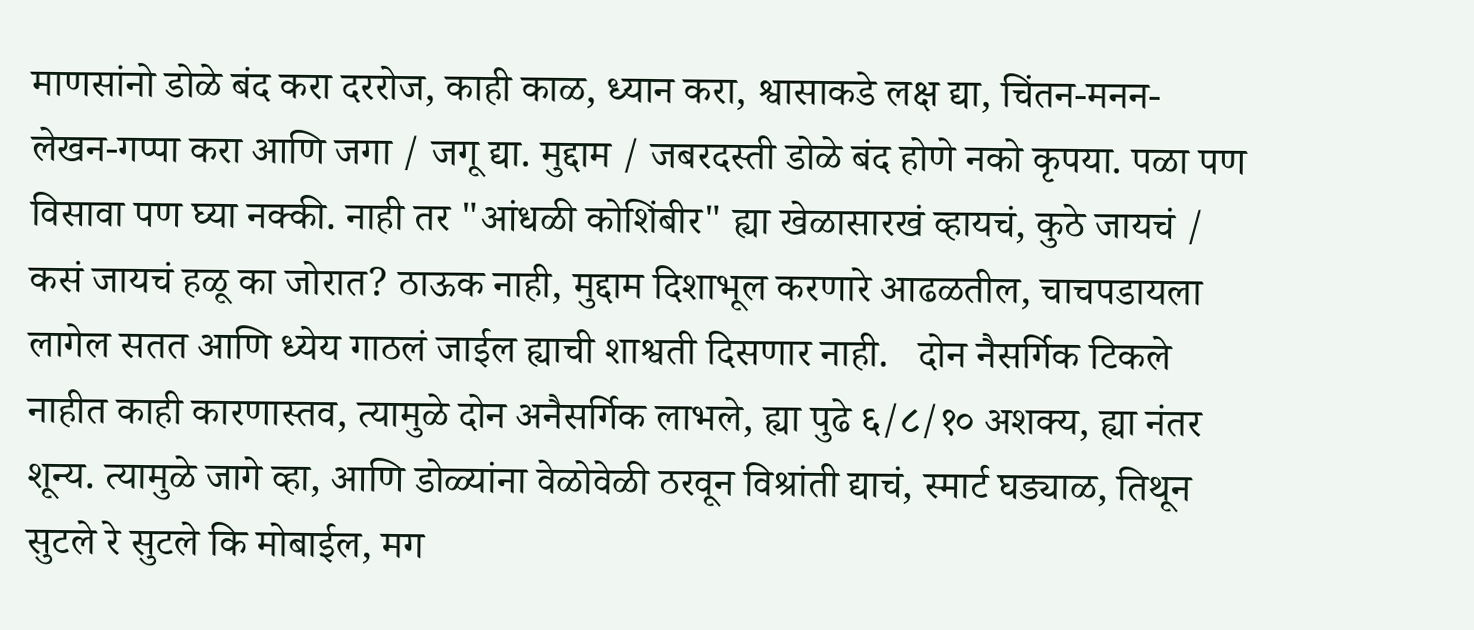माणसांनो डोळे बंद करा दररोज, काही काळ, ध्यान करा, श्वासाकडे लक्ष द्या, चिंतन-मनन-लेखन-गप्पा करा आणि जगा / जगू द्या. मुद्दाम / जबरदस्ती डोळे बंद होणे नको कृपया. पळा पण विसावा पण घ्या नक्की. नाही तर "आंधळी कोशिंबीर" ह्या खेळासारखं व्हायचं, कुठे जायचं / कसं जायचं हळू का जोरात? ठाऊक नाही, मुद्दाम दिशाभूल करणारे आढळतील, चाचपडायला लागेल सतत आणि ध्येय गाठलं जाईल ह्याची शाश्वती दिसणार नाही.   दोन नैसर्गिक टिकले नाहीत काही कारणास्तव, त्यामुळे दोन अनैसर्गिक लाभले, ह्या पुढे ६/८/१० अशक्य, ह्या नंतर शून्य. त्यामुळे जागे व्हा, आणि डोळ्यांना वेळोवेळी ठरवून विश्रांती द्याचं, स्मार्ट घड्याळ, तिथून सुटले रे सुटले कि मोबाईल, मग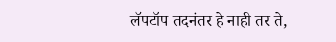लॅपटॉप तदनंतर हे नाही तर ते,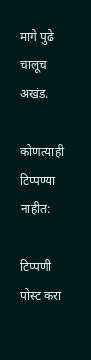मागे पुढे चालूच अखंड.

कोणत्याही टिप्पण्‍या नाहीत:

टिप्पणी पोस्ट करा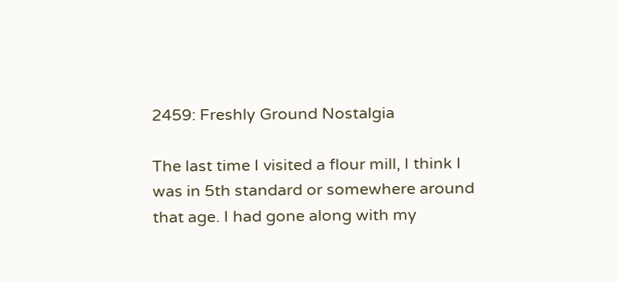2459: Freshly Ground Nostalgia

The last time I visited a flour mill, I think I was in 5th standard or somewhere around that age. I had gone along with my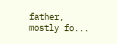father, mostly fo...